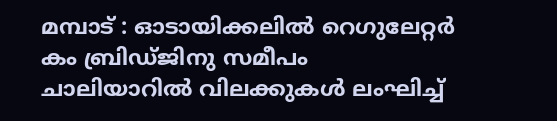മമ്പാട് : ഓടായിക്കലിൽ റെഗുലേറ്റർ കം ബ്രിഡ്ജിനു സമീപം ചാലിയാറിൽ വിലക്കുകൾ ലംഘിച്ച്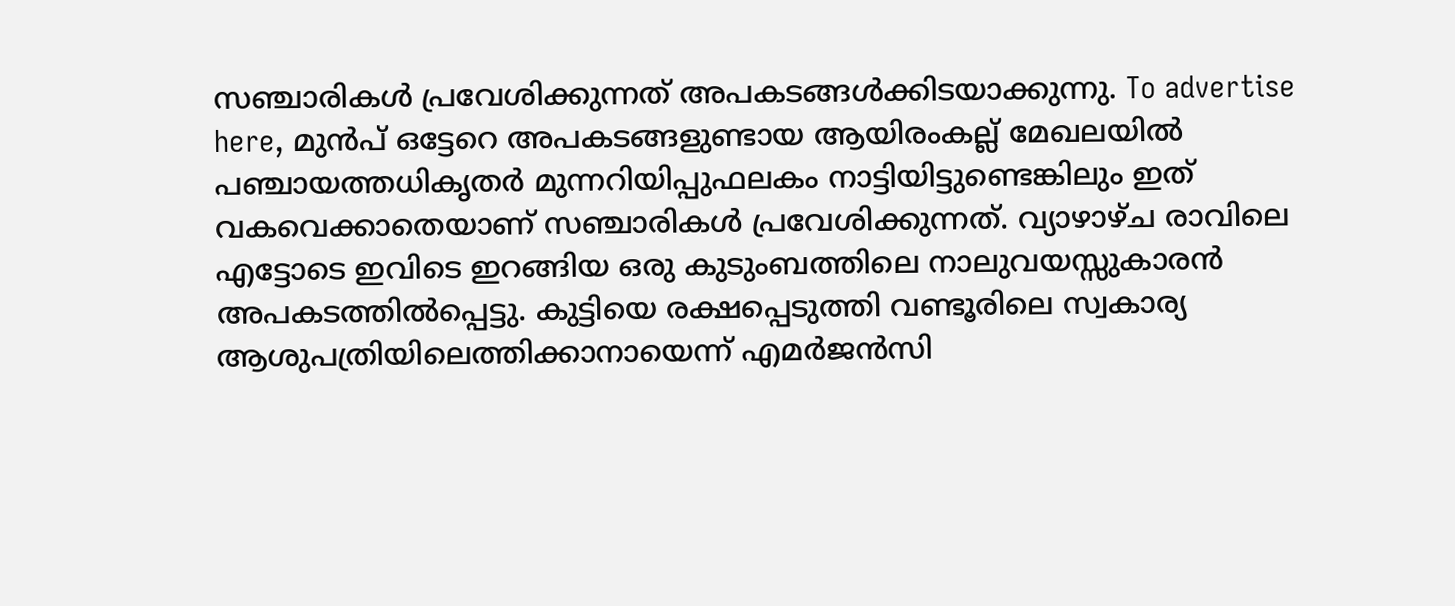സഞ്ചാരികൾ പ്രവേശിക്കുന്നത് അപകടങ്ങൾക്കിടയാക്കുന്നു. To advertise here, മുൻപ് ഒട്ടേറെ അപകടങ്ങളുണ്ടായ ആയിരംകല്ല് മേഖലയിൽ പഞ്ചായത്തധികൃതർ മുന്നറിയിപ്പുഫലകം നാട്ടിയിട്ടുണ്ടെങ്കിലും ഇത് വകവെക്കാതെയാണ് സഞ്ചാരികൾ പ്രവേശിക്കുന്നത്. വ്യാഴാഴ്ച രാവിലെ എട്ടോടെ ഇവിടെ ഇറങ്ങിയ ഒരു കുടുംബത്തിലെ നാലുവയസ്സുകാരൻ അപകടത്തിൽപ്പെട്ടു. കുട്ടിയെ രക്ഷപ്പെടുത്തി വണ്ടൂരിലെ സ്വകാര്യ ആശുപത്രിയിലെത്തിക്കാനായെന്ന് എമർജൻസി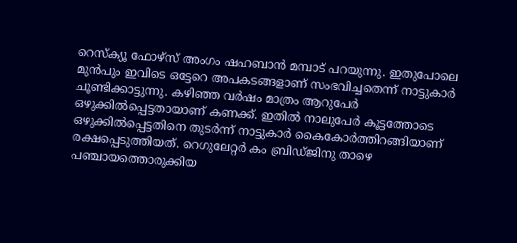റെസ്ക്യൂ ഫോഴ്സ് അംഗം ഷഹബാൻ മമ്പാട് പറയുന്നു. ഇതുപോലെ മുൻപും ഇവിടെ ഒട്ടേറെ അപകടങ്ങളാണ് സംഭവിച്ചതെന്ന് നാട്ടുകാർ ചൂണ്ടിക്കാട്ടുന്നു. കഴിഞ്ഞ വർഷം മാത്രം ആറുപേർ ഒഴുക്കിൽപ്പെട്ടതായാണ് കണക്ക്. ഇതിൽ നാലുപേർ കൂട്ടത്തോടെ ഒഴുക്കിൽപ്പെട്ടതിനെ തുടർന്ന് നാട്ടുകാർ കൈകോർത്തിറങ്ങിയാണ് രക്ഷപ്പെടുത്തിയത്. റെഗുലേറ്റർ കം ബ്രിഡ്ജിനു താഴെ പഞ്ചായത്തൊരുക്കിയ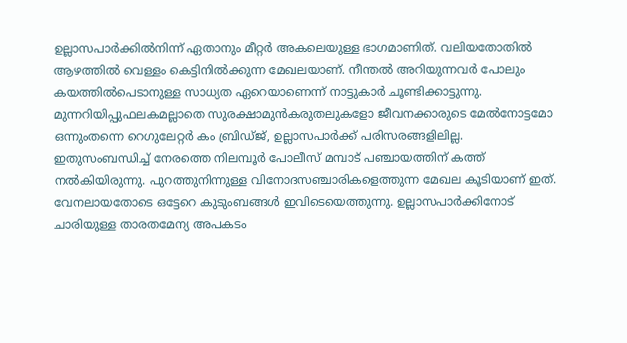ഉല്ലാസപാർക്കിൽനിന്ന് ഏതാനും മീറ്റർ അകലെയുള്ള ഭാഗമാണിത്. വലിയതോതിൽ ആഴത്തിൽ വെള്ളം കെട്ടിനിൽക്കുന്ന മേഖലയാണ്. നീന്തൽ അറിയുന്നവർ പോലും കയത്തിൽപെടാനുള്ള സാധ്യത ഏറെയാണെന്ന് നാട്ടുകാർ ചൂണ്ടിക്കാട്ടുന്നു. മുന്നറിയിപ്പുഫലകമല്ലാതെ സുരക്ഷാമുൻകരുതലുകളോ ജീവനക്കാരുടെ മേൽനോട്ടമോ ഒന്നുംതന്നെ റെഗുലേറ്റർ കം ബ്രിഡ്ജ്, ഉല്ലാസപാർക്ക് പരിസരങ്ങളിലില്ല. ഇതുസംബന്ധിച്ച് നേരത്തെ നിലമ്പൂർ പോലീസ് മമ്പാട് പഞ്ചായത്തിന് കത്ത് നൽകിയിരുന്നു. പുറത്തുനിന്നുള്ള വിനോദസഞ്ചാരികളെത്തുന്ന മേഖല കൂടിയാണ് ഇത്. വേനലായതോടെ ഒട്ടേറെ കുടുംബങ്ങൾ ഇവിടെയെത്തുന്നു. ഉല്ലാസപാർക്കിനോട് ചാരിയുള്ള താരതമേന്യ അപകടം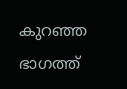കുറഞ്ഞ ഭാഗത്ത്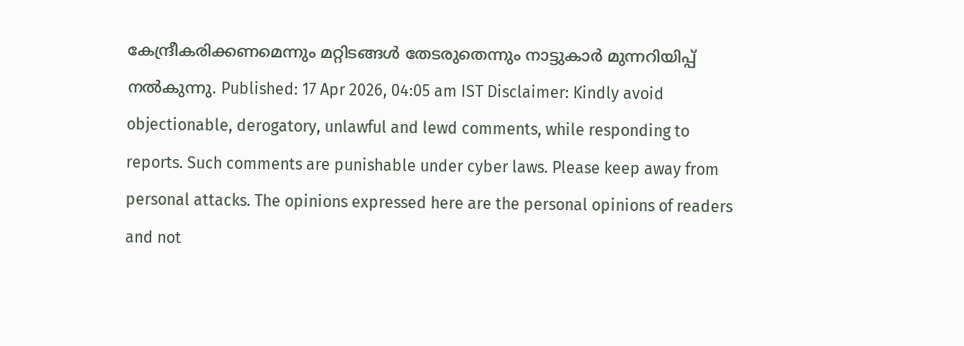കേന്ദ്രീകരിക്കണമെന്നും മറ്റിടങ്ങൾ തേടരുതെന്നും നാട്ടുകാർ മുന്നറിയിപ്പ് നൽകുന്നു. Published: 17 Apr 2026, 04:05 am IST Disclaimer: Kindly avoid objectionable, derogatory, unlawful and lewd comments, while responding to reports. Such comments are punishable under cyber laws. Please keep away from personal attacks. The opinions expressed here are the personal opinions of readers and not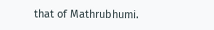that of Mathrubhumi.